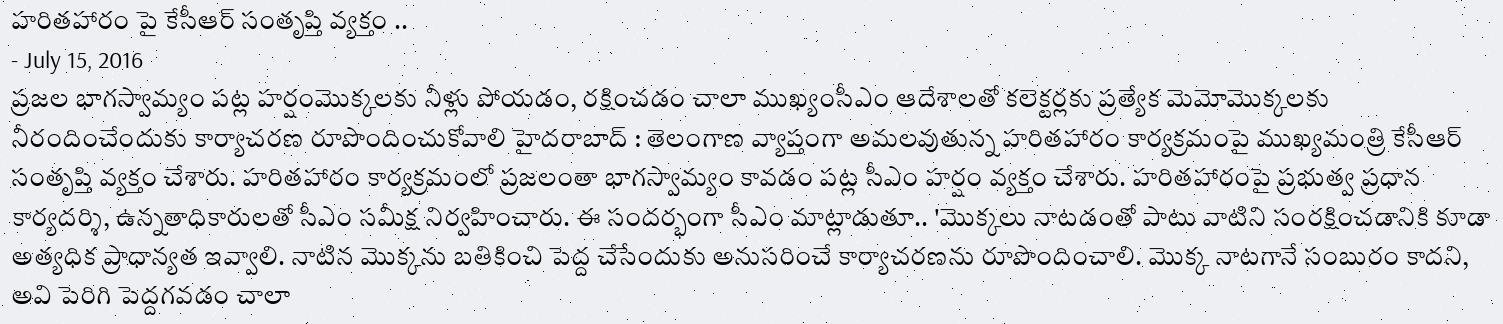హరితహారం పై కేసీఆర్ సంతృప్తి వ్యక్తం ..
- July 15, 2016
ప్రజల భాగస్వామ్యం పట్ల హర్షంమొక్కలకు నీళ్లు పోయడం, రక్షించడం చాలా ముఖ్యంసీఎం ఆదేశాలతో కలెక్టర్లకు ప్రత్యేక మెమోమొక్కలకు నీరందించేందుకు కార్యాచరణ రూపొందించుకోవాలి హైదరాబాద్ : తెలంగాణ వ్యాప్తంగా అమలవుతున్న హరితహారం కార్యక్రమంపై ముఖ్యమంత్రి కేసీఆర్ సంతృప్తి వ్యక్తం చేశారు. హరితహారం కార్యక్రమంలో ప్రజలంతా భాగస్వామ్యం కావడం పట్ల సీఎం హర్షం వ్యక్తం చేశారు. హరితహారంపై ప్రభుత్వ ప్రధాన కార్యదర్శి, ఉన్నతాధికారులతో సీఎం సమీక్ష నిర్వహించారు. ఈ సందర్భంగా సీఎం మాట్లాడుతూ.. 'మొక్కలు నాటడంతో పాటు వాటిని సంరక్షించడానికి కూడా అత్యధిక ప్రాధాన్యత ఇవ్వాలి. నాటిన మొక్కను బతికించి పెద్ద చేసేందుకు అనుసరించే కార్యాచరణను రూపొందించాలి. మొక్క నాటగానే సంబురం కాదని, అవి పెరిగి పెద్దగవడం చాలా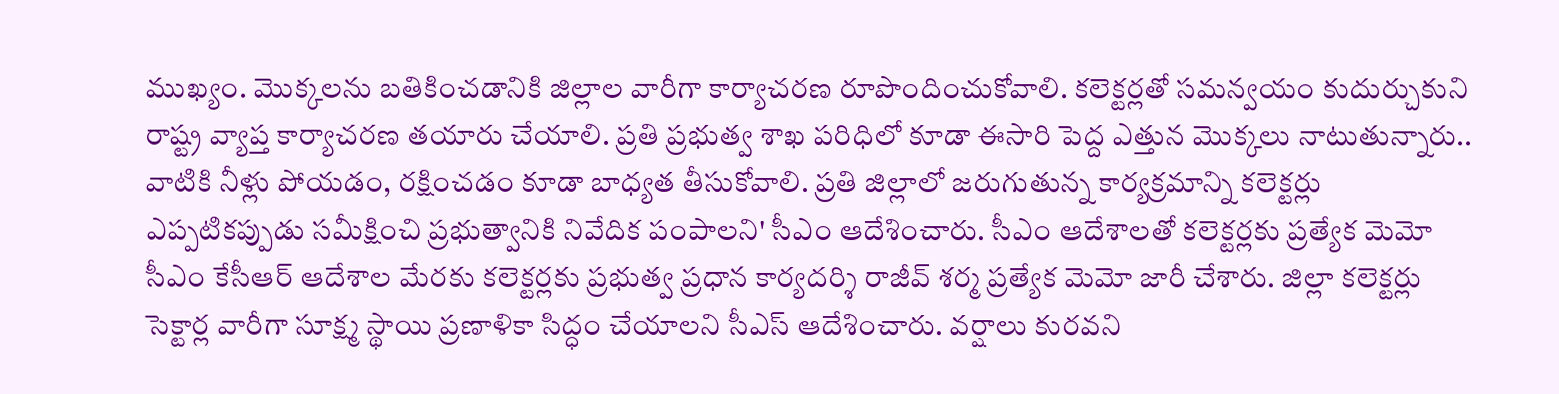ముఖ్యం. మొక్కలను బతికించడానికి జిల్లాల వారీగా కార్యాచరణ రూపొందించుకోవాలి. కలెక్టర్లతో సమన్వయం కుదుర్చుకుని రాష్ట్ర వ్యాప్త కార్యాచరణ తయారు చేయాలి. ప్రతి ప్రభుత్వ శాఖ పరిధిలో కూడా ఈసారి పెద్ద ఎత్తున మొక్కలు నాటుతున్నారు.. వాటికి నీళ్లు పోయడం, రక్షించడం కూడా బాధ్యత తీసుకోవాలి. ప్రతి జిల్లాలో జరుగుతున్న కార్యక్రమాన్ని కలెక్టర్లు ఎప్పటికప్పుడు సమీక్షించి ప్రభుత్వానికి నివేదిక పంపాలని' సీఎం ఆదేశించారు. సీఎం ఆదేశాలతో కలెక్టర్లకు ప్రత్యేక మెమో సీఎం కేసీఆర్ ఆదేశాల మేరకు కలెక్టర్లకు ప్రభుత్వ ప్రధాన కార్యదర్శి రాజీవ్ శర్మ ప్రత్యేక మెమో జారీ చేశారు. జిల్లా కలెక్టర్లు సెక్టార్ల వారీగా సూక్ష్మ స్థాయి ప్రణాళికా సిద్ధం చేయాలని సీఎస్ ఆదేశించారు. వర్షాలు కురవని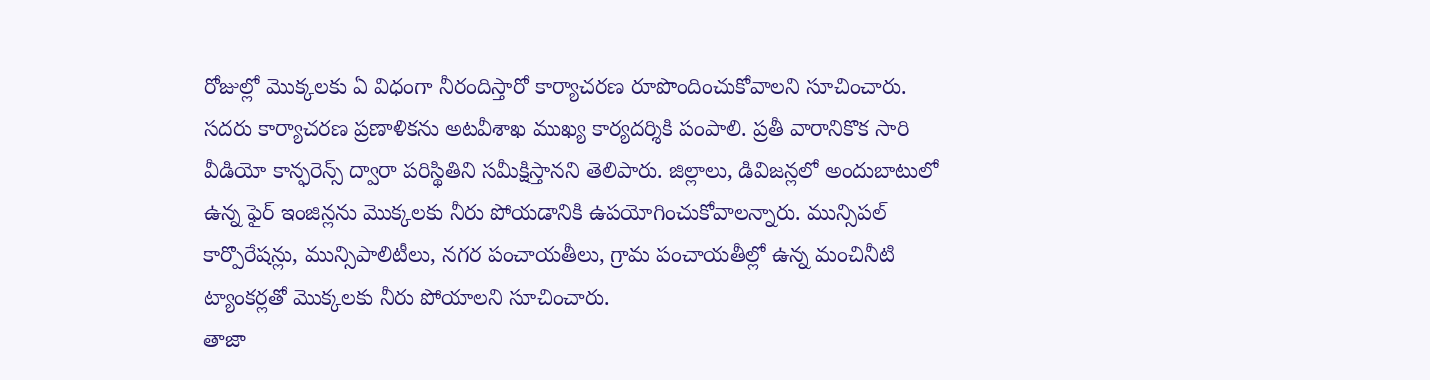రోజుల్లో మొక్కలకు ఏ విధంగా నీరందిస్తారో కార్యాచరణ రూపొందించుకోవాలని సూచించారు. సదరు కార్యాచరణ ప్రణాళికను అటవీశాఖ ముఖ్య కార్యదర్శికి పంపాలి. ప్రతీ వారానికొక సారి వీడియో కాన్ఫరెన్స్ ద్వారా పరిస్థితిని సమీక్షిస్తానని తెలిపారు. జిల్లాలు, డివిజన్లలో అందుబాటులో ఉన్న ఫైర్ ఇంజిన్లను మొక్కలకు నీరు పోయడానికి ఉపయోగించుకోవాలన్నారు. మున్సిపల్ కార్పొరేషన్లు, మున్సిపాలిటీలు, నగర పంచాయతీలు, గ్రామ పంచాయతీల్లో ఉన్న మంచినీటి ట్యాంకర్లతో మొక్కలకు నీరు పోయాలని సూచించారు.
తాజా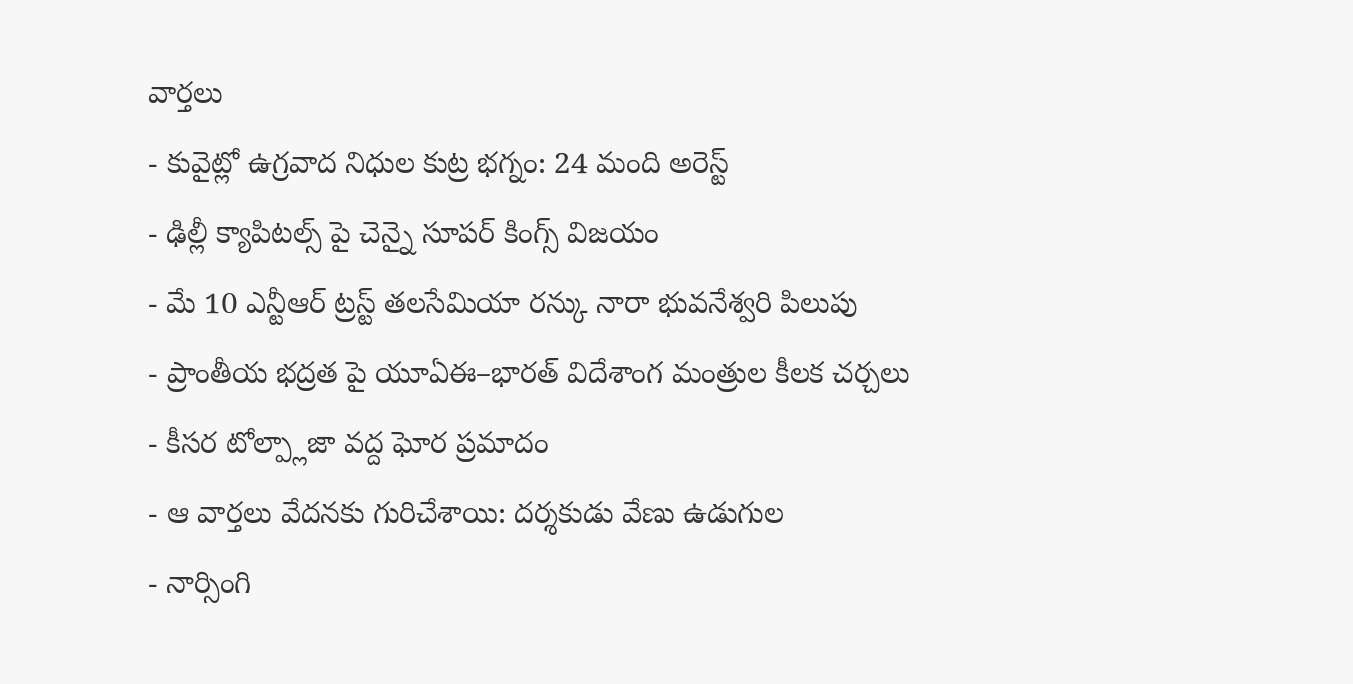వార్తలు
- కువైట్లో ఉగ్రవాద నిధుల కుట్ర భగ్నం: 24 మంది అరెస్ట్
- ఢిల్లీ క్యాపిటల్స్ పై చెన్నై సూపర్ కింగ్స్ విజయం
- మే 10 ఎన్టీఆర్ ట్రస్ట్ తలసేమియా రన్కు నారా భువనేశ్వరి పిలుపు
- ప్రాంతీయ భద్రత పై యూఏఈ–భారత్ విదేశాంగ మంత్రుల కీలక చర్చలు
- కీసర టోల్ప్లాజా వద్ద ఘోర ప్రమాదం
- ఆ వార్తలు వేదనకు గురిచేశాయి: దర్శకుడు వేణు ఉడుగుల
- నార్సింగి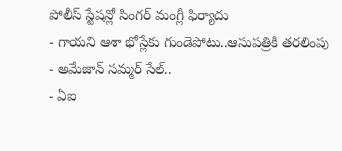పోలీస్ స్టేషన్లో సింగర్ మంగ్లీ ఫిర్యాదు
- గాయని ఆశా భోస్లేకు గుండెపోటు..ఆసుపత్రికి తరలింపు
- అమేజాన్ సమ్మర్ సేల్..
- ఏఐ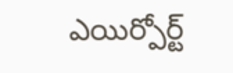ఎయిర్పోర్ట్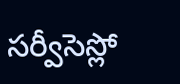సర్వీసెస్లో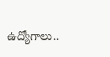ఉద్యోగాలు..